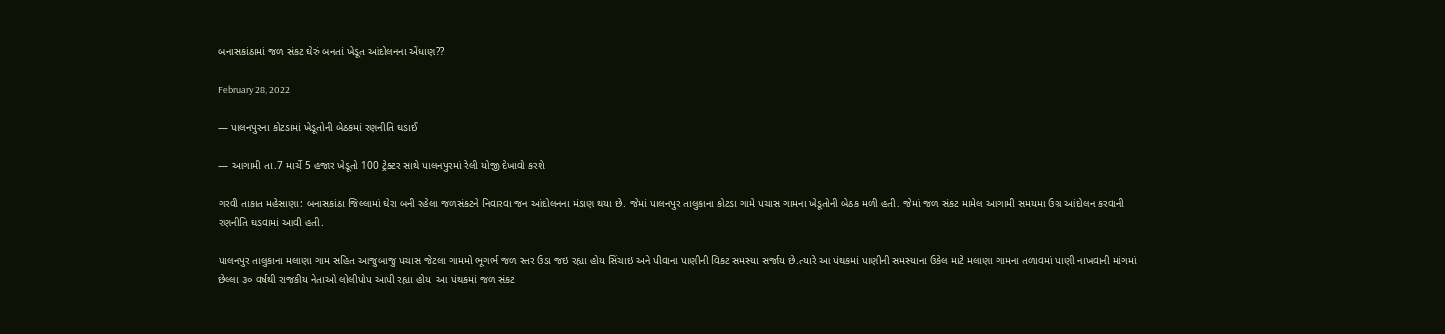બનાસકાંઠામાં જળ સંકટ ઘેરું બનતાં ખેડૂત આંદોલનના એંધાણ??

February 28, 2022

— પાલનપુરના કોટડામાં ખેડૂતોની બેઠકમાં રણનીતિ ઘડાઈ

— આગામી તા.7 માર્ચે 5 હજાર ખેડૂતો 100 ટ્રેક્ટર સાથે પાલનપુરમાં રેલી યોજી દેખાવો કરશે

ગરવી તાકાત મહેસાણા: બનાસકાંઠા જિલ્લામાં ઘેરા બની રહેલા જળસંકટને નિવારવા જન આંદોલનના મંડાણ થયા છે. જેમાં પાલનપુર તાલુકાના કોટડા ગામે પચાસ ગામના ખેડૂતોની બેઠક મળી હતી. જેમાં જળ સંકટ મામેલ આગામી સમયમા ઉગ્ર આંદોલન કરવાની રણનીતિ ઘડવામાં આવી હતી.

પાલનપુર તાલુકાના મલાણા ગામ સહિત આજુબાજુ પચાસ જેટલા ગામમો ભૂગર્ભ જળ સ્તર ઉડા જઇ રહ્યા હોય સિંચાઇ અને પીવાના પાણીની વિકટ સમસ્યા સર્જાય છે.ત્યારે આ પંથકમાં પાણીની સમસ્યાના ઉકેલ માટે મલાણા ગામના તળાવમાં પાણી નાખવાની માંગમાં છેલ્લા ૩૦ વર્ષથી રાજકીય નેતાઓ લોલીપોપ આપી રહ્યા હોય  આ પંથકમાં જળ સંકટ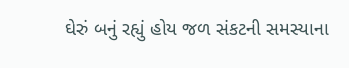ઘેરું બનું રહ્યું હોય જળ સંકટની સમસ્યાના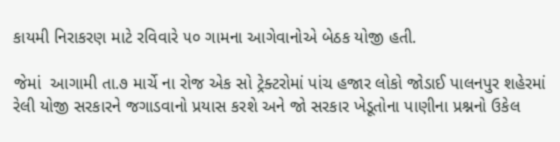કાયમી નિરાકરણ માટે રવિવારે ૫૦ ગામના આગેવાનોએ બેઠક યોજી હતી.

જેમાં  આગામી તા.૭ માર્ચે ના રોજ એક સો ટ્રેક્ટરોમાં પાંચ હજાર લોકો જોડાઈ પાલનપુર શહેરમાં રેલી યોજી સરકારને જગાડવાનો પ્રયાસ કરશે અને જો સરકાર ખેડૂતોના પાણીના પ્રશ્નનો ઉકેલ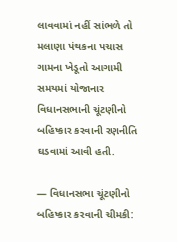લાવવામાં નહીં સાંભળે તો મલાણા પંથકના પચાસ ગામના ખેડૂતો આગામી સમયમાં યોજાનાર વિધાનસભાની ચૂંટણીનો બહિષ્કાર કરવાની રણનીતિ ઘડવામાં આવી હતી.

— વિધાનસભા ચૂંટણીનો બહિષ્કાર કરવાની ચીમકી: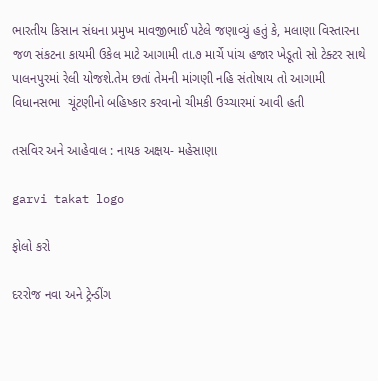ભારતીય કિસાન સંધના પ્રમુખ માવજીભાઈ પટેલે જણાવ્યું હતું કે, મલાણા વિસ્તારના જળ સંકટના કાયમી ઉકેલ માટે આગામી તા.૭ માર્ચે પાંચ હજાર ખેડૂતો સો ટેક્ટર સાથે પાલનપુરમાં રેલી યોજશે.તેમ છતાં તેમની માંગણી નહિ સંતોષાય તો આગામી વિધાનસભા  ચૂંટણીનો બહિષ્કાર કરવાનો ચીમકી ઉચ્ચારમાં આવી હતી

તસવિર અને આહેવાલ : નાયક અક્ષય- મહેસાણા

garvi takat logo

ફોલો કરો

દરરોજ નવા અને ટ્રેન્ડીંગ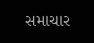સમાચાર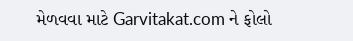મેળવવા માટે Garvitakat.com ને ફોલો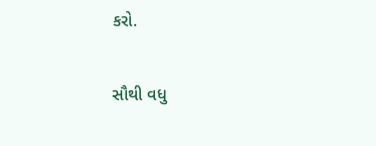કરો.

સૌથી વધુ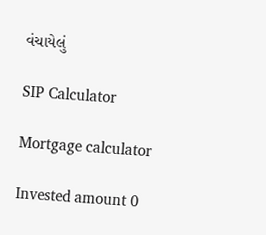વંચાયેલું

SIP Calculator

Mortgage calculator

Invested amount 0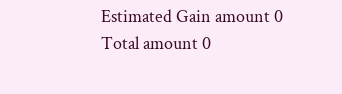Estimated Gain amount 0
Total amount 0